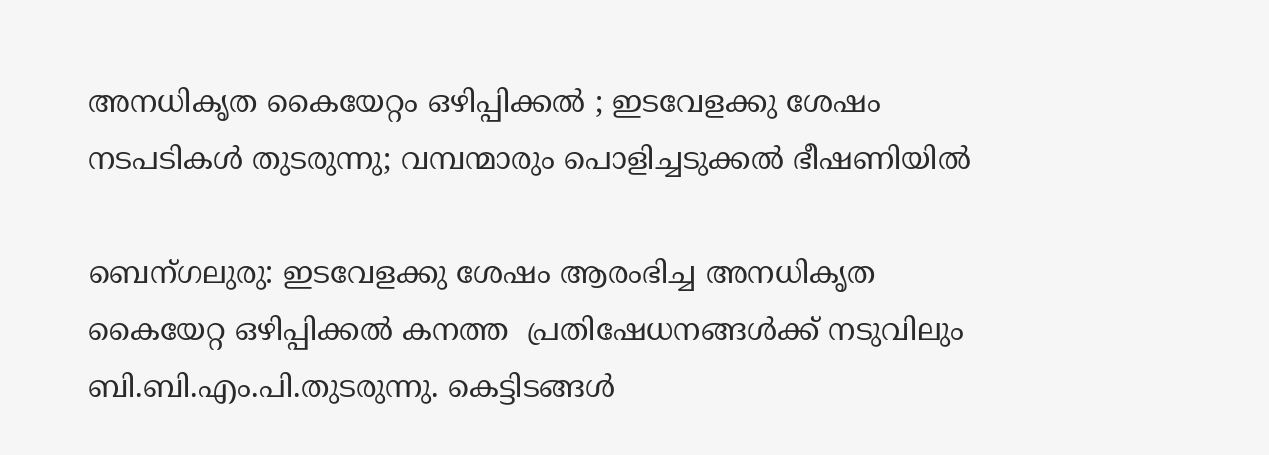അനധികൃത കൈയേറ്റം ഒഴിപ്പിക്കല്‍ ; ഇടവേളക്കു ശേഷം നടപടികള്‍ തുടരുന്നു; വമ്പന്മാരും പൊളിച്ചടുക്കൽ ഭീഷണിയിൽ

ബെന്ഗലുരു: ഇടവേളക്കു ശേഷം ആരംഭിച്ച അനധികൃത കൈയേറ്റ ഒഴിപ്പിക്കല്‍ കനത്ത  പ്രതിഷേധനങ്ങള്‍ക്ക് നടുവിലും ബി.ബി.എം.പി.തുടരുന്നു. കെട്ടിടങ്ങള്‍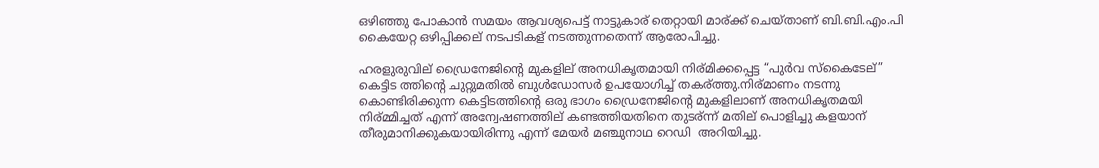ഒഴിഞ്ഞു പോകാന്‍ സമയം ആവശ്യപെട്ട് നാട്ടുകാര് തെറ്റായി മാര്ക്ക് ചെയ്താണ് ബി.ബി.എം.പി കൈയേറ്റ ഒഴിപ്പിക്കല് നടപടികള് നടത്തുന്നതെന്ന് ആരോപിച്ചു.

ഹരളുരുവില് ഡ്രൈനേജിന്റെ മുകളില് അനധികൃതമായി നിര്മിക്കപ്പെട്ട “പുർവ സ്കൈടേല്” കെട്ടിട ത്തിന്റെ ചുറ്റുമതിൽ ബുൾഡോസർ ഉപയോഗിച്ച് തകര്ത്തു.നിര്മാണം നടന്നു കൊണ്ടിരിക്കുന്ന കെട്ടിടത്തിന്റെ ഒരു ഭാഗം ഡ്രൈനേജിന്റെ മുകളിലാണ് അനധികൃതമയി നിര്മ്മിച്ചത് എന്ന് അന്വേഷണത്തില് കണ്ടത്തിയതിനെ തുടര്ന്ന് മതില് പൊളിച്ചു കളയാന് തീരുമാനിക്കുകയായിരിന്നു എന്ന് മേയർ മഞ്ചുനാഥ റെഡി  അറിയിച്ചു.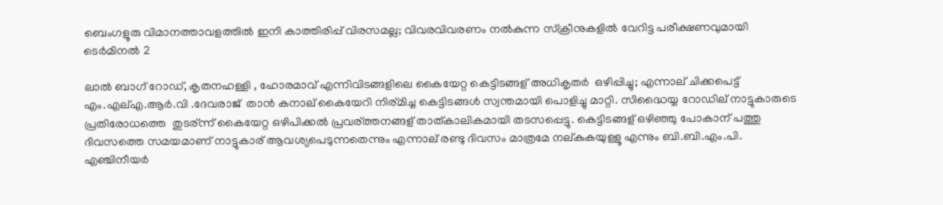ബെംഗളൂരു വിമാനത്താവളത്തിൽ ഇനി കാത്തിരിപ്പ് വിരസമല്ല; വിവരവിവരണം നൽകുന്ന സ്ക്രീനുകളിൽ വേറിട്ട പരീക്ഷണവുമായി ടെർമിനൽ 2

ലാൽ ബാഗ് റോഡ്, കൃതനഹള്ളി , ഹോരമാവ് എന്നിവിടങ്ങളിലെ കൈയേറ്റ കെട്ടിടങ്ങള് അധികൃതര്‍  ഒഴിപ്പിച്ചു; എന്നാല് ചിക്കപെട്ട്  എം.എല്എ.ആര്‍.വി .ദേവരാജ്  താൻ കനാല് കൈയേറി നിര്മിച്ച കെട്ടിടങ്ങള്‍ സ്വന്തമായി പൊളിച്ചു മാറ്റി. സിദ്ധൈയ്യ റോഡില് നാട്ടുകാരുടെ പ്രതിരോധത്തെ  തുടര്ന്ന് കൈയേറ്റ ഒഴിപിക്കല്‍ പ്രവര്ത്തനങ്ങള് താത്കാലികമായി തടസപ്പെട്ടു. കെട്ടിടങ്ങള് ഒഴിഞ്ഞു പോകാന് പത്തു ദിവസത്തെ സമയമാണ് നാട്ടുകാര് ആവശ്യപെടുന്നതെന്നും എന്നാല് രണ്ടു ദിവസം മാത്രമേ നല്കുകയുള്ളൂ എന്നും ബി.ബി.എം.പി. എഞ്ചിനീയര്‍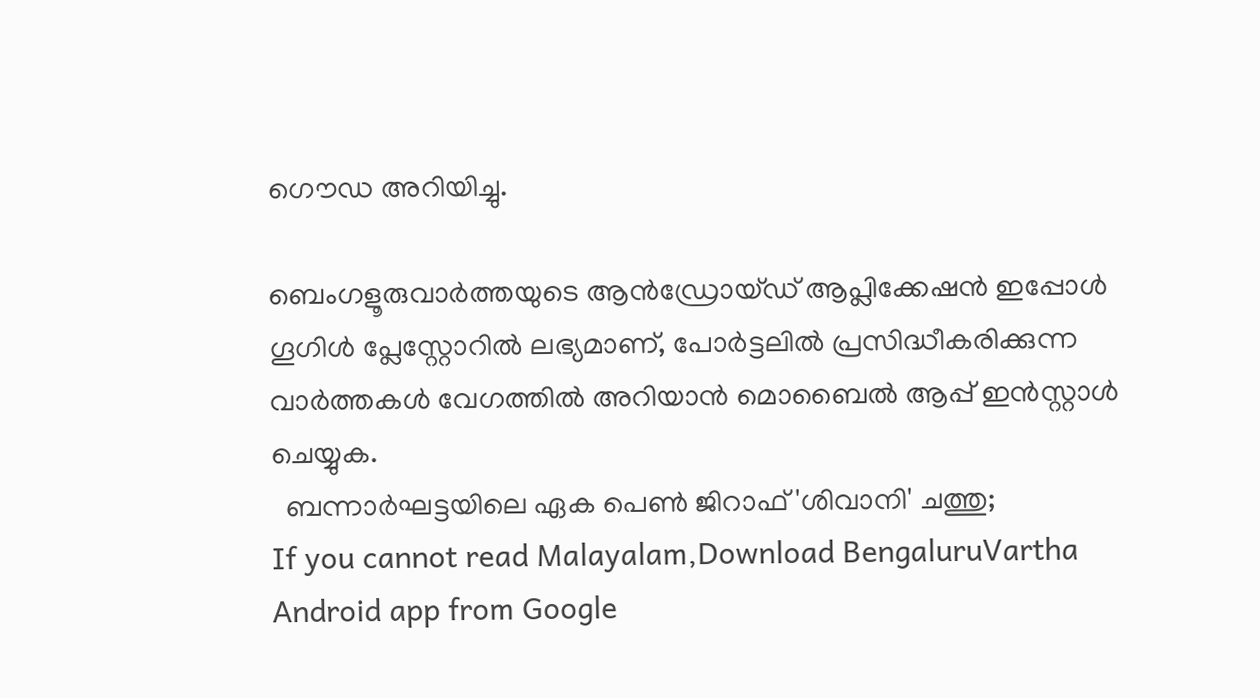ഗൌഡ അറിയിച്ചു.

ബെംഗളൂരുവാർത്തയുടെ ആൻഡ്രോയ്ഡ് ആപ്ലിക്കേഷൻ ഇപ്പോൾ ഗൂഗിൾ പ്ലേസ്റ്റോറിൽ ലഭ്യമാണ്, പോർട്ടലിൽ പ്രസിദ്ധീകരിക്കുന്ന വാർത്തകൾ വേഗത്തിൽ അറിയാൻ മൊബൈൽ ആപ്പ് ഇൻസ്റ്റാൾ ചെയ്യുക.
  ബന്നാർഘട്ടയിലെ ഏക പെൺ ജിറാഫ് 'ശിവാനി' ചത്തു;
If you cannot read Malayalam,Download BengaluruVartha Android app from Google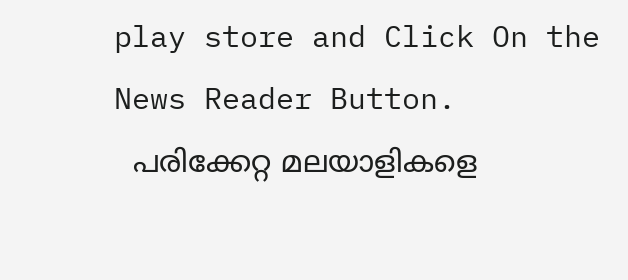play store and Click On the News Reader Button.
  പരിക്കേറ്റ മലയാളികളെ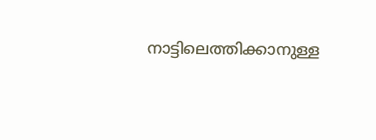നാട്ടിലെത്തിക്കാനുള്ള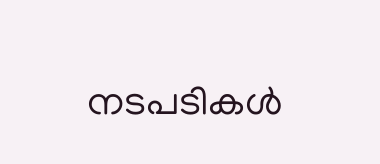നടപടികൾ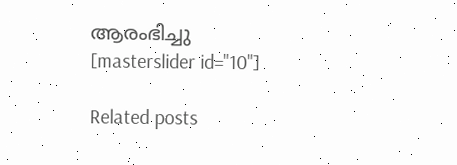ആരംഭിച്ചു
[masterslider id="10"]

Related posts